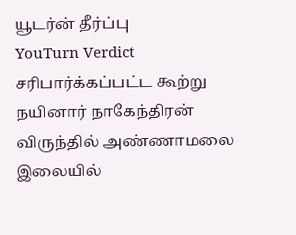யூடர்ன் தீர்ப்பு
YouTurn Verdict
சரிபார்க்கப்பட்ட கூற்று
நயினார் நாகேந்திரன் விருந்தில் அண்ணாமலை இலையில்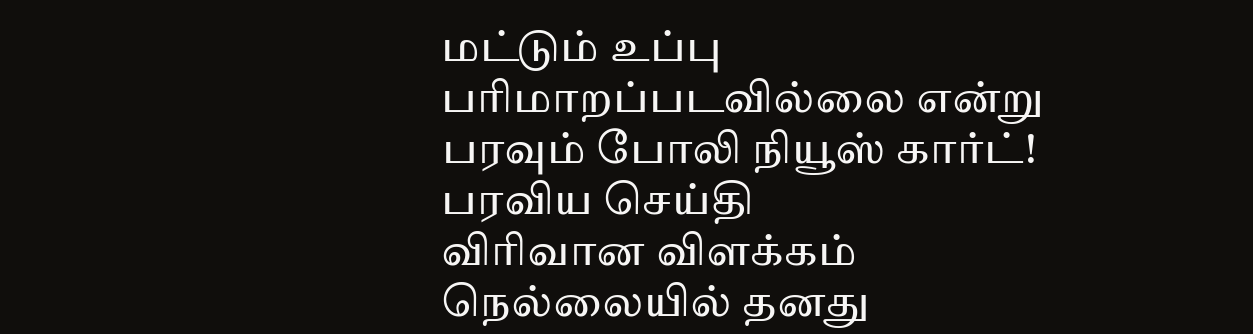மட்டும் உப்பு பரிமாறப்படவில்லை என்று பரவும் போலி நியூஸ் கார்ட்!
பரவிய செய்தி
விரிவான விளக்கம்
நெல்லையில் தனது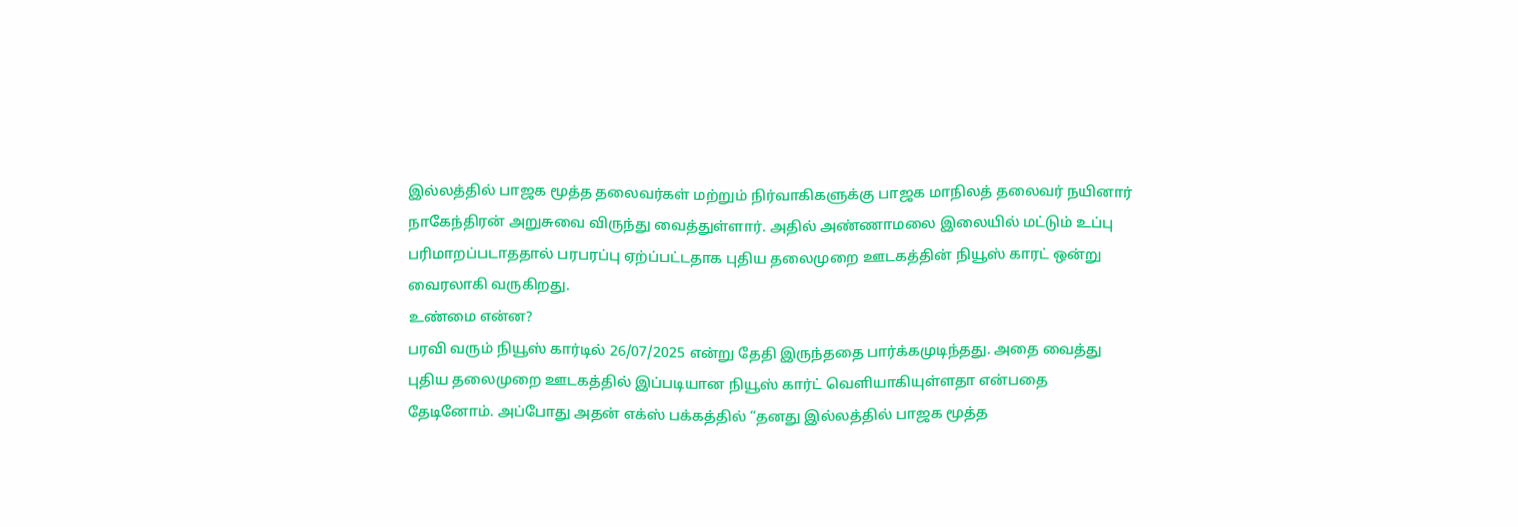இல்லத்தில் பாஜக மூத்த தலைவர்கள் மற்றும் நிர்வாகிகளுக்கு பாஜக மாநிலத் தலைவர் நயினார் நாகேந்திரன் அறுசுவை விருந்து வைத்துள்ளார். அதில் அண்ணாமலை இலையில் மட்டும் உப்பு பரிமாறப்படாததால் பரபரப்பு ஏற்ப்பட்டதாக புதிய தலைமுறை ஊடகத்தின் நியூஸ் காரட் ஒன்று வைரலாகி வருகிறது.
உண்மை என்ன?
பரவி வரும் நியூஸ் கார்டில் 26/07/2025 என்று தேதி இருந்ததை பார்க்கமுடிந்தது. அதை வைத்து புதிய தலைமுறை ஊடகத்தில் இப்படியான நியூஸ் கார்ட் வெளியாகியுள்ளதா என்பதை தேடினோம். அப்போது அதன் எக்ஸ் பக்கத்தில் “தனது இல்லத்தில் பாஜக மூத்த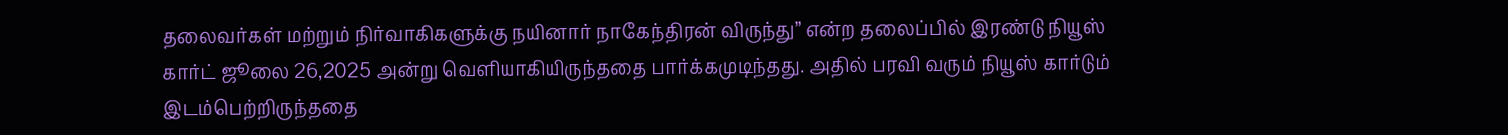தலைவர்கள் மற்றும் நிர்வாகிகளுக்கு நயினார் நாகேந்திரன் விருந்து” என்ற தலைப்பில் இரண்டு நியூஸ் கார்ட் ஜூலை 26,2025 அன்று வெளியாகியிருந்ததை பார்க்கமுடிந்தது. அதில் பரவி வரும் நியூஸ் கார்டும் இடம்பெற்றிருந்ததை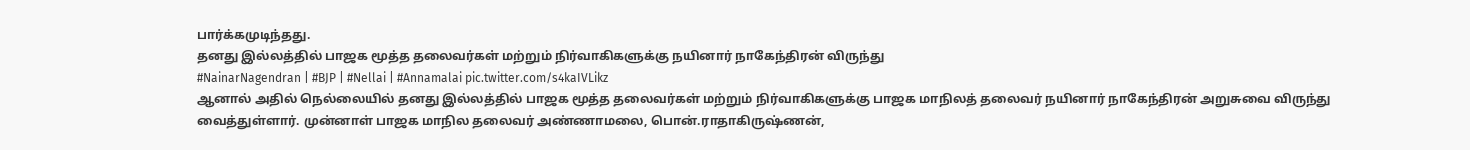பார்க்கமுடிந்தது.
தனது இல்லத்தில் பாஜக மூத்த தலைவர்கள் மற்றும் நிர்வாகிகளுக்கு நயினார் நாகேந்திரன் விருந்து
#NainarNagendran | #BJP | #Nellai | #Annamalai pic.twitter.com/s4kaIVLikz
ஆனால் அதில் நெல்லையில் தனது இல்லத்தில் பாஜக மூத்த தலைவர்கள் மற்றும் நிர்வாகிகளுக்கு பாஜக மாநிலத் தலைவர் நயினார் நாகேந்திரன் அறுசுவை விருந்து வைத்துள்ளார். முன்னாள் பாஜக மாநில தலைவர் அண்ணாமலை, பொன்.ராதாகிருஷ்ணன்,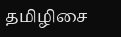தமிழிசை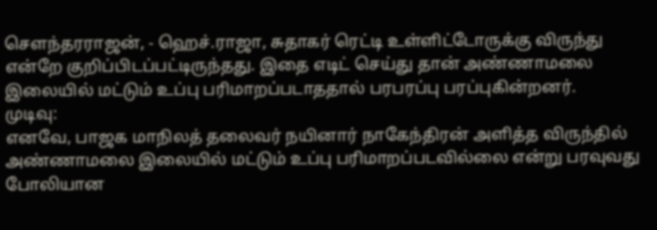சௌந்தரராஜன், - ஹெச்.ராஜா, சுதாகர் ரெட்டி உள்ளிட்டோருக்கு விருந்து என்றே குறிப்பிடப்பட்டிருந்தது. இதை எடிட் செய்து தான் அண்ணாமலை இலையில் மட்டும் உப்பு பரிமாறப்படாததால் பரபரப்பு பரப்புகின்றனர்.
முடிவு:
எனவே, பாஜக மாநிலத் தலைவர் நயினார் நாகேந்திரன் அளித்த விருந்தில் அண்ணாமலை இலையில் மட்டும் உப்பு பரிமாறப்படவில்லை என்று பரவுவது போலியான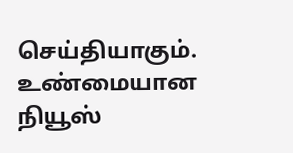செய்தியாகும். உண்மையான நியூஸ்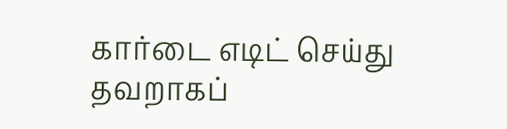கார்டை எடிட் செய்து தவறாகப்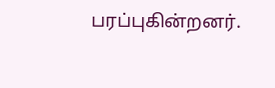பரப்புகின்றனர்.